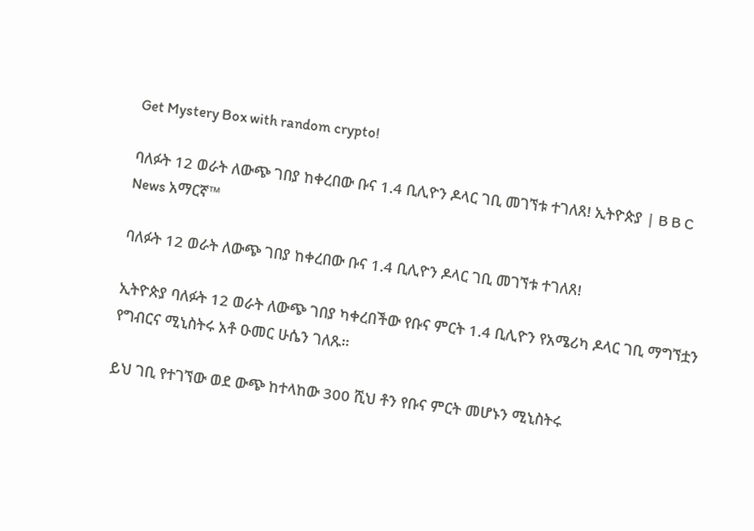Get Mystery Box with random crypto!

ባለፉት 12 ወራት ለውጭ ገበያ ከቀረበው ቡና 1.4 ቢሊዮን ዶላር ገቢ መገኘቱ ተገለጸ! ኢትዮጵያ | B B C News አማርኛ™

ባለፉት 12 ወራት ለውጭ ገበያ ከቀረበው ቡና 1.4 ቢሊዮን ዶላር ገቢ መገኘቱ ተገለጸ!

ኢትዮጵያ ባለፉት 12 ወራት ለውጭ ገበያ ካቀረበችው የቡና ምርት 1.4 ቢሊዮን የአሜሪካ ዶላር ገቢ ማግኘቷን የግብርና ሚኒስትሩ አቶ ዑመር ሁሴን ገለጹ።

ይህ ገቢ የተገኘው ወደ ውጭ ከተላከው 300 ሺህ ቶን የቡና ምርት መሆኑን ሚኒስትሩ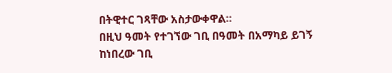በትዊተር ገጻቸው አስታውቀዋል።
በዚህ ዓመት የተገኘው ገቢ በዓመት በአማካይ ይገኝ ከነበረው ገቢ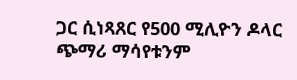ጋር ሲነጻጸር የ500 ሚሊዮን ዶላር ጭማሪ ማሳየቱንም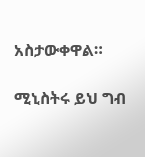አስታውቀዋል።

ሚኒስትሩ ይህ ግብ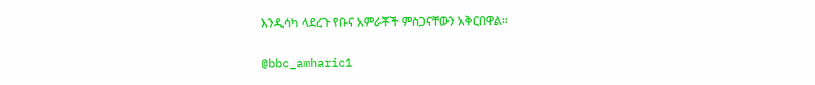እንዲሳካ ላደረጉ የቡና አምራቾች ምስጋናቸውን አቅርበዋል።

@bbc_amharic1